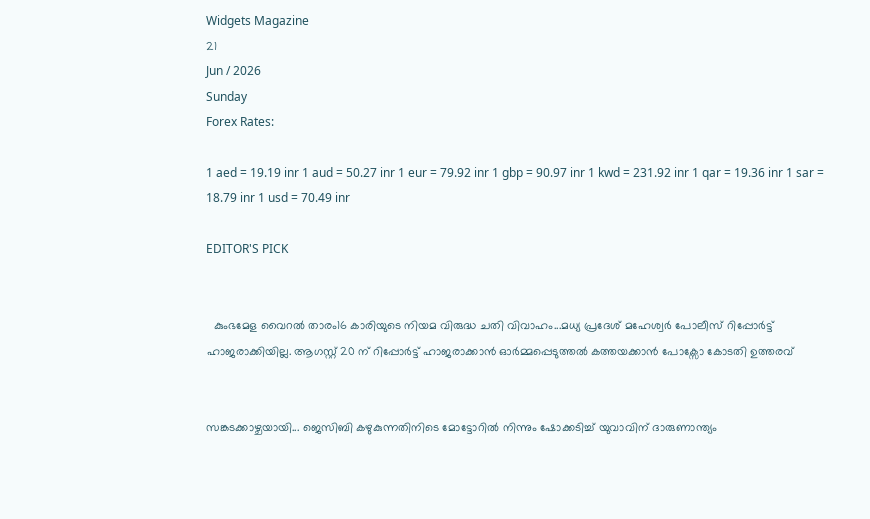Widgets Magazine
21
Jun / 2026
Sunday
Forex Rates:

1 aed = 19.19 inr 1 aud = 50.27 inr 1 eur = 79.92 inr 1 gbp = 90.97 inr 1 kwd = 231.92 inr 1 qar = 19.36 inr 1 sar = 18.79 inr 1 usd = 70.49 inr

EDITOR'S PICK


  കുംഭമേള വൈറൽ താരം16 കാരിയുടെ നിയമ വിരുദ്ധ ചതി വിവാഹം...മധ്യ പ്രദേശ് മഹേശ്വർ പോലീസ് റിപ്പോർട്ട് ഹാജരാക്കിയില്ല. ആഗസ്റ്റ് 20 ന് റിപ്പോർട്ട് ഹാജരാക്കാൻ ഓർമ്മപ്പെടുത്തൽ കത്തയക്കാൻ പോക്സോ കോടതി ഉത്തരവ്


സങ്കടക്കാഴ്ചയായി... ജെസിബി കഴുകുന്നതിനിടെ മോട്ടോറിൽ നിന്നും ഷോക്കടിച്ച് യുവാവിന് ദാരുണാന്ത്യം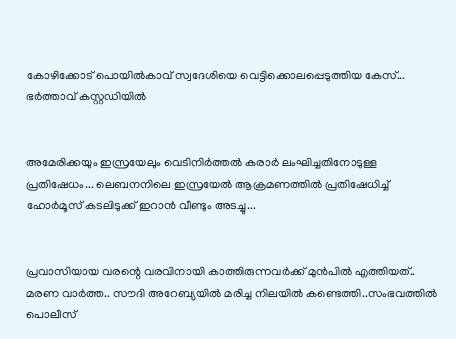കോഴിക്കോട് പൊയിൽകാവ് സ്വദേശിയെ വെട്ടിക്കൊലപ്പെടുത്തിയ കേസ്... ഭർത്താവ് കസ്റ്റഡിയിൽ


അമേരിക്കയും ഇസ്രയേലും വെടിനിർത്തൽ കരാർ ലംഘിച്ചതിനോടുള്ള പ്രതിഷേധം... ലെബനനിലെ ഇസ്രയേൽ ആക്രമണത്തിൽ പ്രതിഷേധിച്ച് ഹോർമൂസ് കടലിടുക്ക് ഇറാൻ വീണ്ടും അടച്ചു...


പ്രവാസിയായ വരന്റെ വരവിനായി കാത്തിരുന്നവർക്ക് മുൻപിൽ എത്തിയത്.. മരണ വാർത്ത.. സൗദി അറേബ്യയിൽ മരിച്ച നിലയില്‍ കണ്ടെത്തി..സംഭവത്തില്‍ പൊലീസ്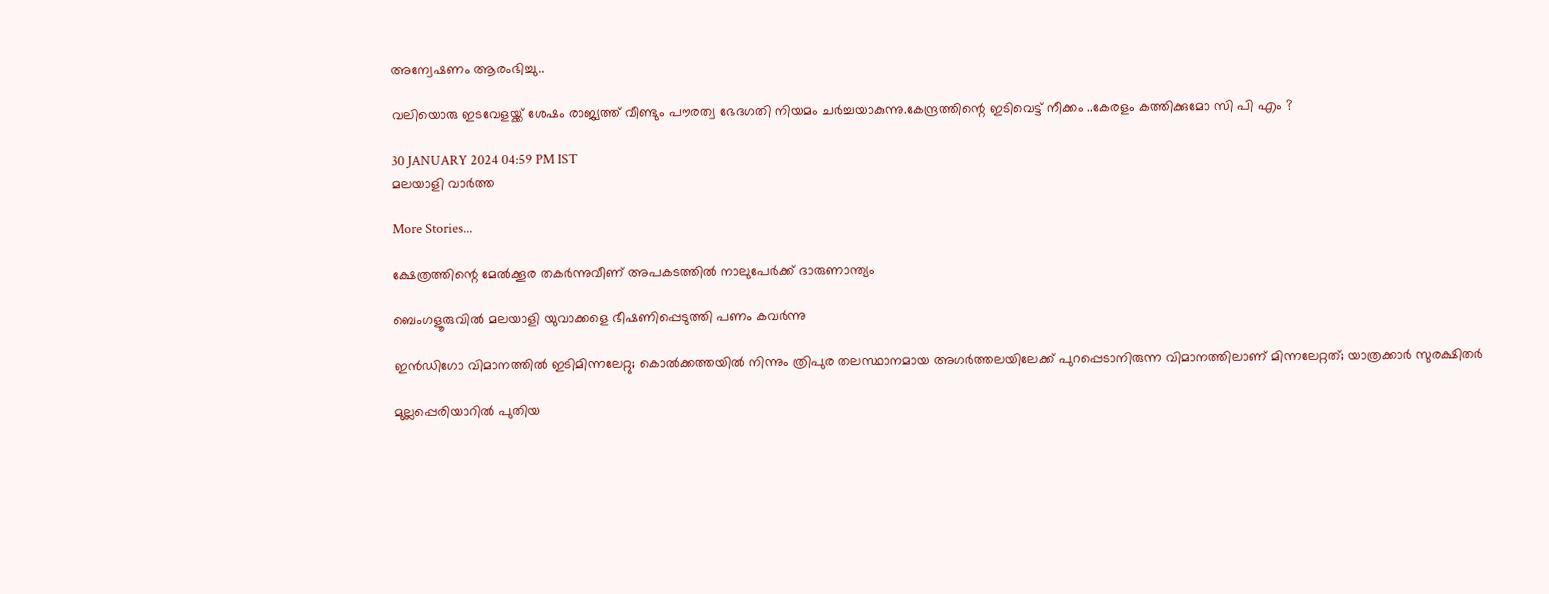അന്വേഷണം ആരംഭിച്ചു..

വലിയൊരു ഇടവേളയ്ക്ക് ശേഷം രാജ്യത്ത് വീണ്ടും പൗരത്വ ഭേദഗതി നിയമം ചര്‍ച്ചയാകുന്നു.കേന്ദ്രത്തിന്റെ ഇടിവെട്ട് നീക്കം ..കേരളം കത്തിക്കുമോ സി പി എം ?

30 JANUARY 2024 04:59 PM IST
മലയാളി വാര്‍ത്ത

More Stories...

ക്ഷേത്രത്തിന്റെ മേല്‍ക്കൂര തകര്‍ന്നുവീണ് അപകടത്തില്‍ നാലുപേര്‍ക്ക് ദാരുണാന്ത്യം

ബെംഗളൂരുവില്‍ മലയാളി യുവാക്കളെ ഭീഷണിപ്പെടുത്തി പണം കവര്‍ന്നു

ഇൻഡിഗോ വിമാനത്തിൽ ഇടിമിന്നലേറ്റു; കൊൽക്കത്തയിൽ നിന്നും ത്രിപുര തലസ്ഥാനമായ അഗർത്തലയിലേക്ക് പുറപ്പെടാനിരുന്ന വിമാനത്തിലാണ് മിന്നലേറ്റത്; യാത്രക്കാർ സുരക്ഷിതർ

മുല്ലപ്പെരിയാറിൽ പുതിയ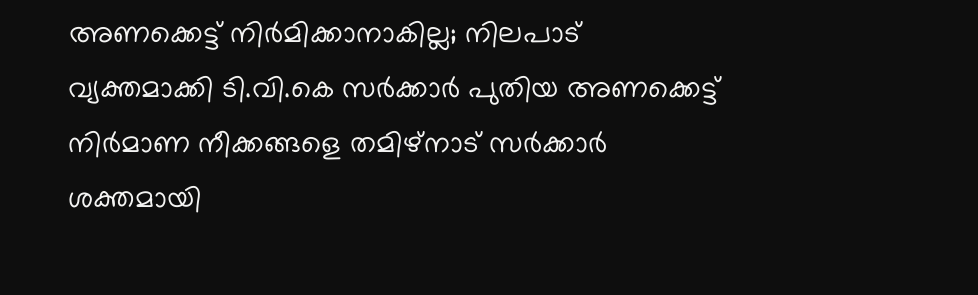അണക്കെട്ട് നിർമിക്കാനാകില്ല; നിലപാട് വ്യക്തമാക്കി ടി.വി.കെ സർക്കാർ പുതിയ അണക്കെട്ട് നിർമാണ നീക്കങ്ങളെ തമിഴ്‌നാട് സർക്കാർ ശക്തമായി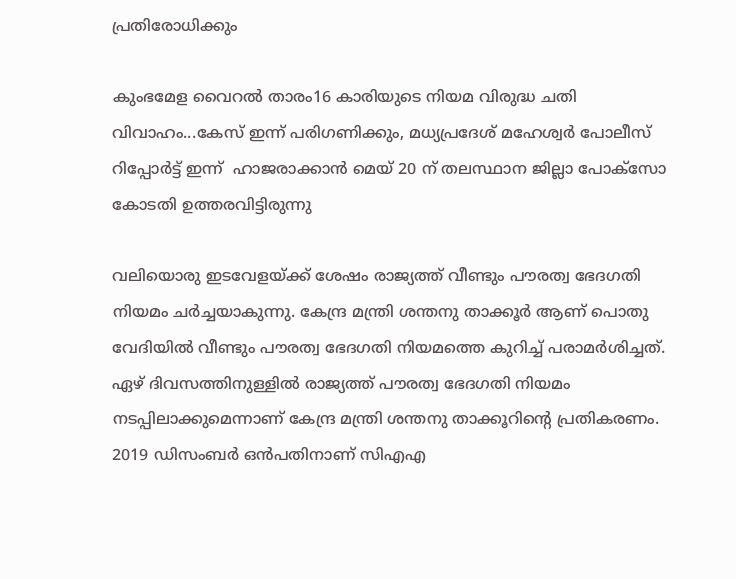പ്രതിരോധിക്കും

കുംഭമേള വൈറൽ താരം16 കാരിയുടെ നിയമ വിരുദ്ധ ചതി വിവാഹം...കേസ് ഇന്ന് പരിഗണിക്കും, മധ്യപ്രദേശ് മഹേശ്വർ പോലീസ് റിപ്പോർട്ട് ഇന്ന്  ഹാജരാക്കാൻ മെയ് 20 ന് തലസ്ഥാന ജില്ലാ പോക്സോ കോടതി ഉത്തരവിട്ടിരുന്നു

വലിയൊരു ഇടവേളയ്ക്ക് ശേഷം രാജ്യത്ത് വീണ്ടും പൗരത്വ ഭേദഗതി നിയമം ചര്‍ച്ചയാകുന്നു. കേന്ദ്ര മന്ത്രി ശന്തനു താക്കൂർ ആണ് പൊതു വേദിയില്‍ വീണ്ടും പൗരത്വ ഭേദഗതി നിയമത്തെ കുറിച്ച് പരാമര്‍ശിച്ചത്. ഏഴ് ദിവസത്തിനുള്ളിൽ രാജ്യത്ത് പൗരത്വ ഭേദഗതി നിയമം നടപ്പിലാക്കുമെന്നാണ് കേന്ദ്ര മന്ത്രി ശന്തനു താക്കൂറിന്റെ പ്രതികരണം. 2019 ഡിസംബർ ഒൻപതിനാണ് സിഎഎ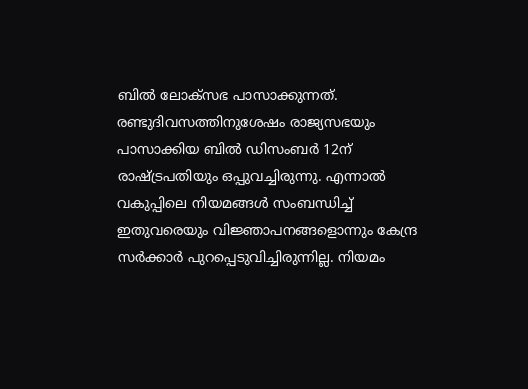ബിൽ ലോക്സഭ പാസാക്കുന്നത്. രണ്ടുദിവസത്തിനുശേഷം രാജ്യസഭയും പാസാക്കിയ ബില്‍ ഡിസംബർ 12ന് രാഷ്ട്രപതിയും ഒപ്പുവച്ചിരുന്നു. എന്നാൽ വകുപ്പിലെ നിയമങ്ങൾ സംബന്ധിച്ച് ഇതുവരെയും വിജ്ഞാപനങ്ങളൊന്നും കേന്ദ്ര സർക്കാർ പുറപ്പെടുവിച്ചിരുന്നില്ല. നിയമം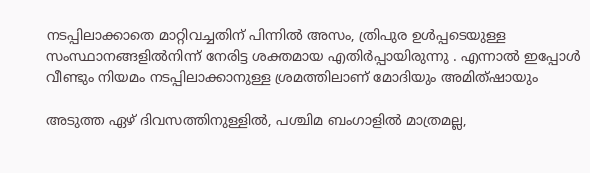നടപ്പിലാക്കാതെ മാറ്റിവച്ചതിന് പിന്നിൽ അസം, ത്രിപുര ഉൾപ്പടെയുള്ള സംസ്ഥാനങ്ങളിൽനിന്ന് നേരിട്ട ശക്തമായ എതിർപ്പായിരുന്നു . എന്നാൽ ഇപ്പോൾ വീണ്ടും നിയമം നടപ്പിലാക്കാനുള്ള ശ്രമത്തിലാണ് മോദിയും അമിത്ഷായും

അടുത്ത ഏഴ് ദിവസത്തിനുള്ളില്‍, പശ്ചിമ ബംഗാളില്‍ മാത്രമല്ല,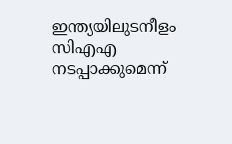ഇന്ത്യയിലുടനീളം സിഎഎ നടപ്പാക്കുമെന്ന്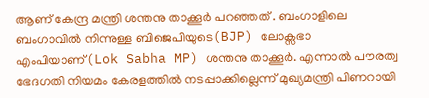ആണ് കേന്ദ്ര മന്ത്രി ശന്തനു താക്കൂര്‍ പറഞ്ഞത് . ബംഗാളിലെ ബംഗാവില്‍ നിന്നുള്ള ബിജെപിയുടെ(BJP) ലോക്സഭാ എംപിയാണ്(Lok Sabha MP) ശന്തനു താക്കൂര്‍. എന്നാൽ പൗരത്വ ഭേദഗതി നിയമം കേരളത്തില്‍ നടപ്പാക്കില്ലെന്ന് മുഖ്യമന്ത്രി പിണറായി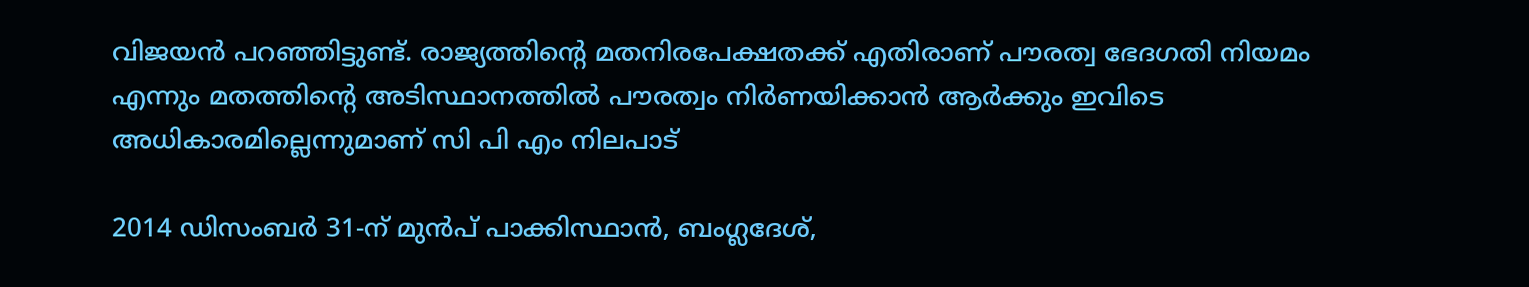വിജയന്‍ പറഞ്ഞിട്ടുണ്ട്. രാജ്യത്തിന്റെ മതനിരപേക്ഷതക്ക് എതിരാണ് പൗരത്വ ഭേദഗതി നിയമം എന്നും മതത്തിന്റെ അടിസ്ഥാനത്തിൽ പൗരത്വം നിർണയിക്കാൻ ആർക്കും ഇവിടെ അധികാരമില്ലെന്നുമാണ് സി പി എം നിലപാട്

2014 ഡിസംബര്‍ 31-ന് മുന്‍പ് പാക്കിസ്ഥാന്‍, ബംഗ്ലദേശ്,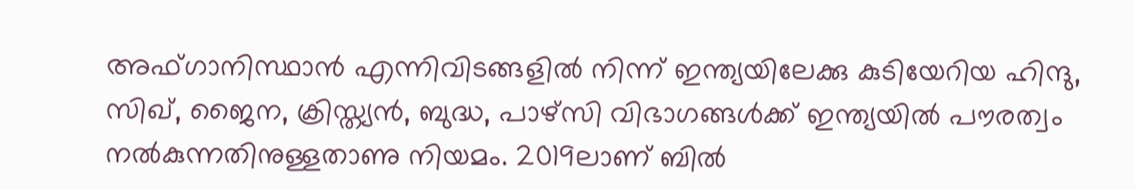അഫ്ഗാനിസ്ഥാന്‍ എന്നിവിടങ്ങളില്‍ നിന്ന് ഇന്ത്യയിലേക്കു കുടിയേറിയ ഹിന്ദു, സിഖ്, ജൈന, ക്രിസ്ത്യന്‍, ബുദ്ധ, പാഴ്‌സി വിഭാഗങ്ങള്‍ക്ക് ഇന്ത്യയില്‍ പൗരത്വം നല്‍കുന്നതിനുള്ളതാണു നിയമം. 2019ലാണ് ബില്‍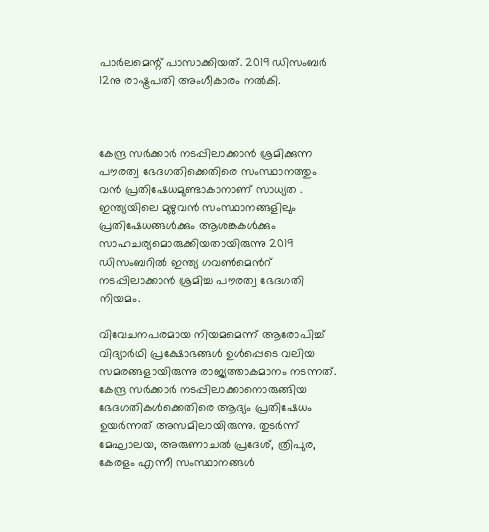പാര്‍ലമെന്റ് പാസാക്കിയത്. 2019 ഡിസംബര്‍ 12നു രാഷ്ട്രപതി അംഗീകാരം നല്‍കി.



കേന്ദ്ര സര്‍ക്കാര്‍ നടപ്പിലാക്കാന്‍ ശ്രമിക്കുന്ന പൗരത്വ ഭേദഗതിക്കെതിരെ സംസ്ഥാനത്തും വന്‍ പ്രതിഷേധമുണ്ടാകാനാണ് സാധ്യത . ഇന്ത്യയിലെ മുഴുവന്‍ സംസ്ഥാനങ്ങളിലും പ്രതിഷേധങ്ങള്‍ക്കും ആശങ്കകള്‍ക്കും സാഹചര്യമൊരുക്കിയതായിരുന്നു 2019 ഡിസംബറില്‍ ഇന്ത്യ ഗവണ്‍മെന്‍റ് നടപ്പിലാക്കാന്‍ ശ്രമിച്ച പൗരത്വ ഭേദഗതി നിയമം.

വിവേചനപരമായ നിയമമെന്ന് ആരോപിച്ച് വിദ്യാർഥി പ്രക്ഷോഭങ്ങൾ ഉൾപ്പെടെ വലിയ സമരങ്ങളായിരുന്നു രാജ്യത്താകമാനം നടന്നത്. കേന്ദ്ര സര്‍ക്കാര്‍ നടപ്പിലാക്കാനൊരുങ്ങിയ ഭേദഗതികള്‍ക്കെതിരെ ആദ്യം പ്രതിഷേധം ഉയര്‍ന്നത് അസമിലായിരുന്നു. തുടര്‍ന്ന് മേഘാലയ, അരുണാചല്‍ പ്രദേശ്, ത്രിപുര, കേരളം എന്നീ സംസ്ഥാനങ്ങള്‍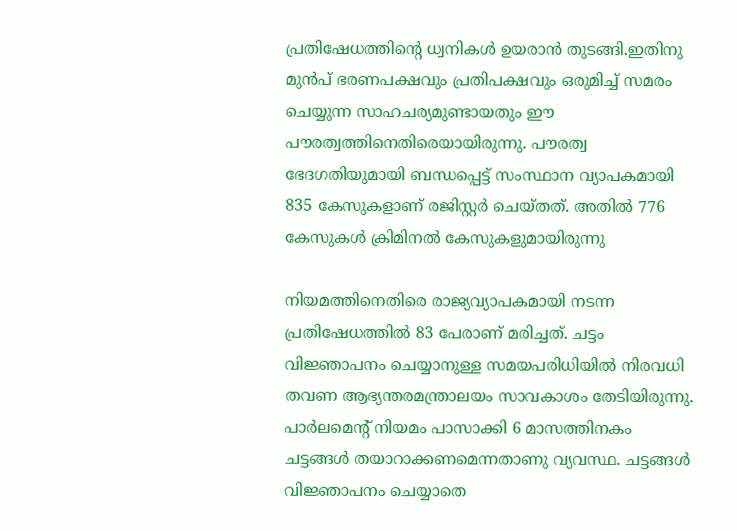പ്രതിഷേധത്തിന്‍റെ ധ്വനികള്‍ ഉയരാന്‍ തുടങ്ങി.ഇതിനു മുൻപ് ഭരണപക്ഷവും പ്രതിപക്ഷവും ഒരുമിച്ച് സമരം ചെയ്യുന്ന സാഹചര്യമുണ്ടായതും ഈ പൗരത്വത്തിനെതിരെയായിരുന്നു. പൗരത്വ ഭേദഗതിയുമായി ബന്ധപ്പെട്ട് സംസ്ഥാന വ്യാപകമായി 835 കേസുകളാണ് രജിസ്റ്റര്‍ ചെയ്‌തത്. അതില്‍ 776 കേസുകള്‍ ക്രിമിനല്‍ കേസുകളുമായിരുന്നു

നിയമത്തിനെതിരെ രാജ്യവ്യാപകമായി നടന്ന പ്രതിഷേധത്തില്‍ 83 പേരാണ് മരിച്ചത്. ചട്ടം വിജ്ഞാപനം ചെയ്യാനുള്ള സമയപരിധിയില്‍ നിരവധി തവണ ആഭ്യന്തരമന്ത്രാലയം സാവകാശം തേടിയിരുന്നു. പാര്‍ലമെന്റ് നിയമം പാസാക്കി 6 മാസത്തിനകം ചട്ടങ്ങള്‍ തയാറാക്കണമെന്നതാണു വ്യവസ്ഥ. ചട്ടങ്ങള്‍ വിജ്ഞാപനം ചെയ്യാതെ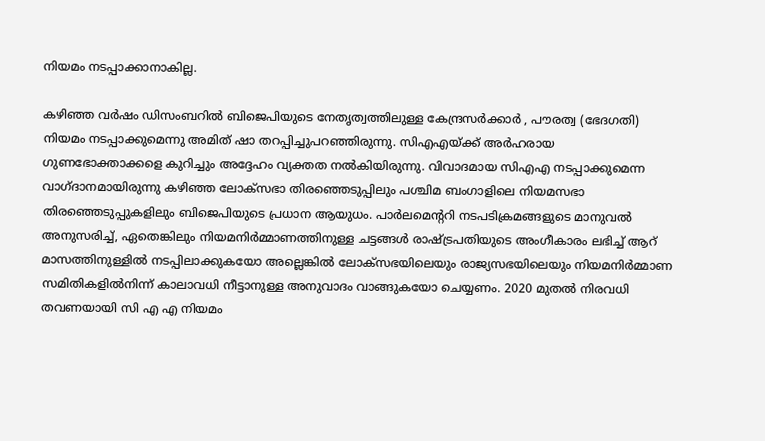നിയമം നടപ്പാക്കാനാകില്ല.

കഴിഞ്ഞ വര്‍ഷം ഡിസംബറില്‍ ബിജെപിയുടെ നേതൃത്വത്തിലുള്ള കേന്ദ്രസര്‍ക്കാര്‍ , പൗരത്വ (ഭേദഗതി) നിയമം നടപ്പാക്കുമെന്നു അമിത് ഷാ തറപ്പിച്ചുപറഞ്ഞിരുന്നു. സിഎഎയ്ക്ക് അര്‍ഹരായ ഗുണഭോക്താക്കളെ കുറിച്ചും അദ്ദേഹം വ്യക്തത നല്‍കിയിരുന്നു. വിവാദമായ സിഎഎ നടപ്പാക്കുമെന്ന വാഗ്ദാനമായിരുന്നു കഴിഞ്ഞ ലോക്‌സഭാ തിരഞ്ഞെടുപ്പിലും പശ്ചിമ ബംഗാളിലെ നിയമസഭാ തിരഞ്ഞെടുപ്പുകളിലും ബിജെപിയുടെ പ്രധാന ആയുധം. പാർലമെൻ്ററി നടപടിക്രമങ്ങളുടെ മാനുവൽ അനുസരിച്ച്, ഏതെങ്കിലും നിയമനിർമ്മാണത്തിനുള്ള ചട്ടങ്ങൾ രാഷ്ട്രപതിയുടെ അംഗീകാരം ലഭിച്ച് ആറ് മാസത്തിനുള്ളിൽ നടപ്പിലാക്കുകയോ അല്ലെങ്കിൽ ലോക്സഭയിലെയും രാജ്യസഭയിലെയും നിയമനിർമ്മാണ സമിതികളിൽനിന്ന് കാലാവധി നീട്ടാനുള്ള അനുവാദം വാങ്ങുകയോ ചെയ്യണം. 2020 മുതൽ നിരവധി തവണയായി സി എ എ നിയമം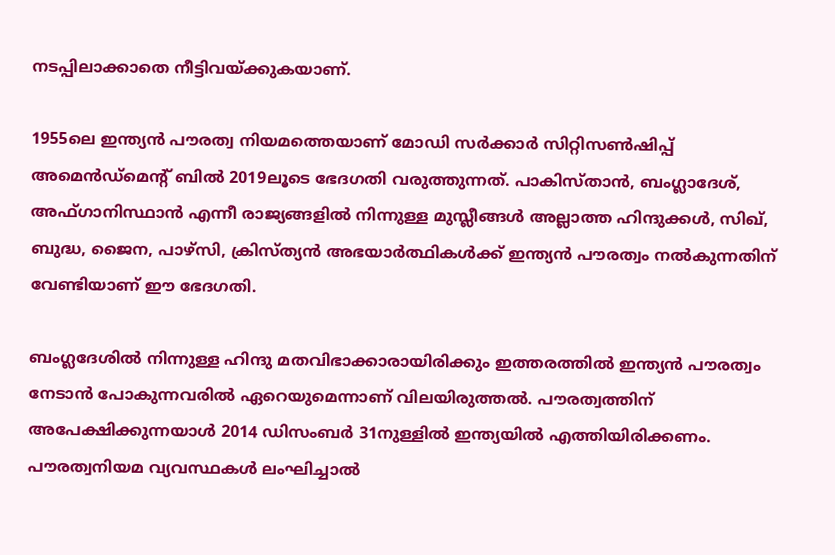നടപ്പിലാക്കാതെ നീട്ടിവയ്ക്കുകയാണ്.

1955ലെ ഇന്ത്യന്‍ പൗരത്വ നിയമത്തെയാണ്‌ മോഡി സര്‍ക്കാര്‍ സിറ്റിസണ്‍ഷിപ്പ് അമെന്‍ഡ്‌മെന്റ് ബില്‍ 2019ലൂടെ ഭേദഗതി വരുത്തുന്നത്. പാകിസ്താന്‍, ബംഗ്ലാദേശ്, അഫ്ഗാനിസ്ഥാന്‍ എന്നീ രാജ്യങ്ങളില്‍ നിന്നുള്ള മുസ്ലീങ്ങള്‍ അല്ലാത്ത ഹിന്ദുക്കൾ, സിഖ്, ബുദ്ധ, ജൈന, പാഴ്‌സി, ക്രിസ്ത്യൻ അഭയാര്‍ത്ഥികള്‍ക്ക് ഇന്ത്യന്‍ പൗരത്വം നല്‍കുന്നതിന് വേണ്ടിയാണ് ഈ ഭേദഗതി.

ബംഗ്ലദേശില്‍ നിന്നുള്ള ഹിന്ദു മതവിഭാക്കാരായിരിക്കും ഇത്തരത്തില്‍ ഇന്ത്യന്‍ പൗരത്വം നേടാന്‍ പോകുന്നവരില്‍ ഏറെയുമെന്നാണ് വിലയിരുത്തല്‍. പൗരത്വത്തിന് അപേക്ഷിക്കുന്നയാള്‍ 2014 ഡിസംബര്‍ 31നുള്ളില്‍ ഇന്ത്യയില്‍ എത്തിയിരിക്കണം. പൗരത്വനിയമ വ്യവസ്ഥകള്‍ ലംഘിച്ചാല്‍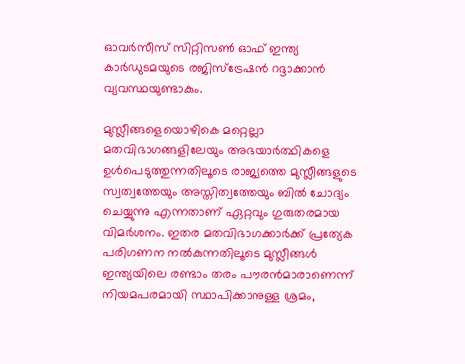ഓവര്‍സീസ് സിറ്റിസണ്‍ ഓഫ് ഇന്ത്യ കാര്‍ഡുടമയുടെ രജിസ്‌ട്രേഷന്‍ റദ്ദാക്കാന്‍ വ്യവസ്ഥയുണ്ടാകും.

മുസ്ലീങ്ങളെയൊഴികെ മറ്റെല്ലാ മതവിഭാഗങ്ങളിലേയും അഭയാര്‍ത്ഥികളെ ഉള്‍പെടുത്തുന്നതിലൂടെ രാജ്യത്തെ മുസ്ലീങ്ങളുടെ സ്വത്വത്തേയും അസ്തിത്വത്തേയും ബില്‍ ചോദ്യം ചെയ്യുന്നു എന്നതാണ് ഏറ്റവും ഗുരുതരമായ വിമര്‍ശനം. ഇതര മതവിഭാഗക്കാര്‍ക്ക് പ്രത്യേക പരിഗണന നല്‍കുന്നതിലൂടെ മുസ്ലീങ്ങള്‍ ഇന്ത്യയിലെ രണ്ടാം തരം പൗരന്‍മാരാണെന്ന് നിയമപരമായി സ്ഥാപിക്കാനുള്ള ശ്രമം,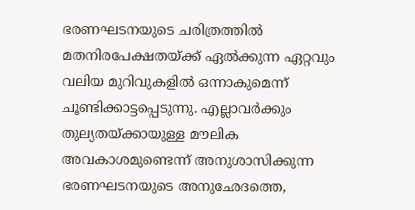ഭരണഘടനയുടെ ചരിത്രത്തില്‍ മതനിരപേക്ഷതയ്ക്ക് ഏല്‍ക്കുന്ന ഏറ്റവും വലിയ മുറിവുകളില്‍ ഒന്നാകുമെന്ന് ചൂണ്ടിക്കാട്ടപ്പെടുന്നു. എല്ലാവര്‍ക്കും തുല്യതയ്ക്കായുള്ള മൗലിക അവകാശമുണ്ടെന്ന് അനുശാസിക്കുന്ന ഭരണഘടനയുടെ അനുഛേദത്തെ,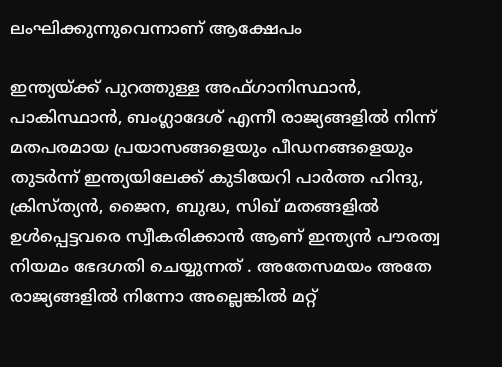ലംഘിക്കുന്നുവെന്നാണ് ആക്ഷേപം

ഇന്ത്യയ്ക്ക്‌ പുറത്തുള്ള അഫ്‌ഗാനിസ്ഥാന്‍, പാകിസ്ഥാന്‍, ബംഗ്ലാദേശ് എന്നീ രാജ്യങ്ങളില്‍ നിന്ന് മതപരമായ പ്രയാസങ്ങളെയും പീഡനങ്ങളെയും തുടര്‍ന്ന് ഇന്ത്യയിലേക്ക് കുടിയേറി പാര്‍ത്ത ഹിന്ദു, ക്രിസ്‌ത്യന്‍, ജൈന, ബുദ്ധ, സിഖ് മതങ്ങളില്‍ ഉള്‍പ്പെട്ടവരെ സ്വീകരിക്കാന്‍ ആണ് ഇന്ത്യന്‍ പൗരത്വ നിയമം ഭേദഗതി ചെയ്യുന്നത് . അതേസമയം അതേ രാജ്യങ്ങളില്‍ നിന്നോ അല്ലെങ്കില്‍ മറ്റ്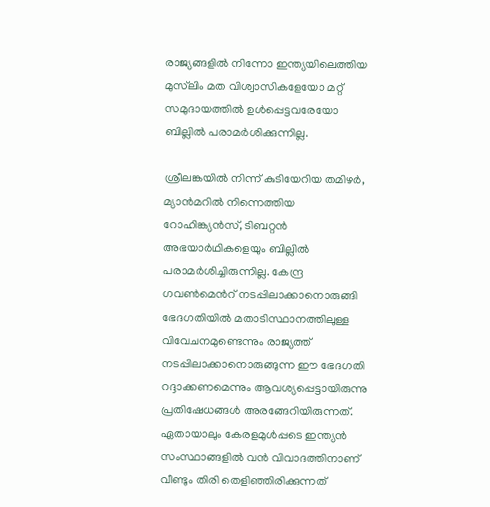രാജ്യങ്ങളില്‍ നിന്നോ ഇന്ത്യയിലെത്തിയ മുസ്‌ലിം മത വിശ്വാസികളേയോ മറ്റ് സമുദായത്തില്‍ ഉള്‍പ്പെട്ടവരേയോ ബില്ലില്‍ പരാമര്‍ശിക്കുന്നില്ല.

ശ്രീലങ്കയില്‍ നിന്ന് കുടിയേറിയ തമിഴര്‍, മ്യാന്‍മറില്‍ നിന്നെത്തിയ റോഹിങ്ക്യന്‍സ്, ടിബറ്റന്‍ അഭയാര്‍ഥികളെയും ബില്ലില്‍ പരാമര്‍ശിച്ചിരുന്നില്ല. കേന്ദ്ര ഗവണ്‍മെന്‍റ് നടപ്പിലാക്കാനൊരുങ്ങി ഭേദഗതിയില്‍ മതാടിസ്ഥാനത്തിലുള്ള വിവേചനമുണ്ടെന്നും രാജ്യത്ത് നടപ്പിലാക്കാനൊരുങ്ങുന്ന ഈ ഭേദഗതി റദ്ദാക്കണമെന്നും ആവശ്യപ്പെട്ടായിരുന്നു പ്രതിഷേധങ്ങള്‍ അരങ്ങേറിയിരുന്നത്. ഏതായാലും കേരളമുൾപ്പടെ ഇന്ത്യൻ സംസ്ഥാങ്ങളിൽ വൻ വിവാദത്തിനാണ് വീണ്ടും തിരി തെളിഞ്ഞിരിക്കുന്നത്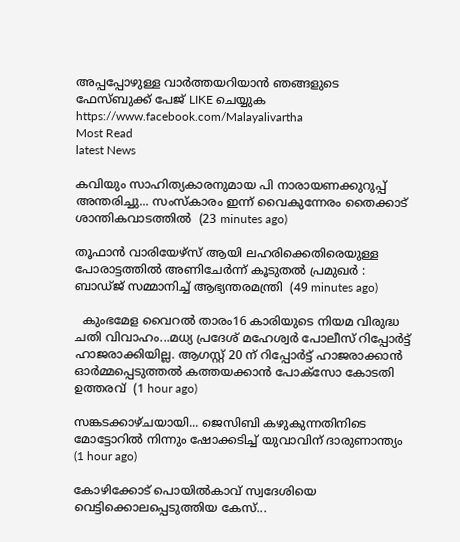അപ്പപ്പോഴുള്ള വാര്‍ത്തയറിയാന്‍ ഞങ്ങളുടെ ഫേസ്‌ബുക്ക്‌ പേജ് LIKE ചെയ്യുക
https://www.facebook.com/Malayalivartha
Most Read
latest News

കവിയും സാഹിത്യകാരനുമായ പി നാരായണക്കുറുപ്പ് അന്തരിച്ചു... സംസ്കാരം ഇന്ന് വൈകുന്നേരം തൈക്കാട് ശാന്തികവാടത്തിൽ  (23 minutes ago)

തൂഫാന്‍ വാരിയേഴ്‌സ് ആയി ലഹരിക്കെതിരെയുള്ള പോരാട്ടത്തില്‍ അണിചേര്‍ന്ന് കൂടുതല്‍ പ്രമുഖര്‍ :  ബാഡ്ജ് സമ്മാനിച്ച് ആഭ്യന്തരമന്ത്രി  (49 minutes ago)

  കുംഭമേള വൈറൽ താരം16 കാരിയുടെ നിയമ വിരുദ്ധ ചതി വിവാഹം...മധ്യ പ്രദേശ് മഹേശ്വർ പോലീസ് റിപ്പോർട്ട് ഹാജരാക്കിയില്ല. ആഗസ്റ്റ് 20 ന് റിപ്പോർട്ട് ഹാജരാക്കാൻ ഓർമ്മപ്പെടുത്തൽ കത്തയക്കാൻ പോക്സോ കോടതി ഉത്തരവ്  (1 hour ago)

സങ്കടക്കാഴ്ചയായി... ജെസിബി കഴുകുന്നതിനിടെ മോട്ടോറിൽ നിന്നും ഷോക്കടിച്ച് യുവാവിന് ദാരുണാന്ത്യം  (1 hour ago)

കോഴിക്കോട് പൊയിൽകാവ് സ്വദേശിയെ വെട്ടിക്കൊലപ്പെടുത്തിയ കേസ്...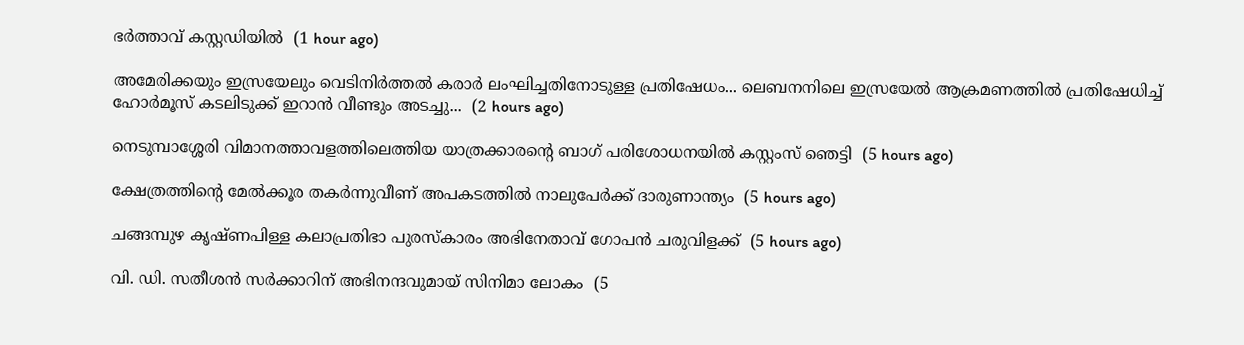ഭർത്താവ് കസ്റ്റഡിയിൽ  (1 hour ago)

അമേരിക്കയും ഇസ്രയേലും വെടിനിർത്തൽ കരാർ ലംഘിച്ചതിനോടുള്ള പ്രതിഷേധം... ലെബനനിലെ ഇസ്രയേൽ ആക്രമണത്തിൽ പ്രതിഷേധിച്ച് ഹോർമൂസ് കടലിടുക്ക് ഇറാൻ വീണ്ടും അടച്ചു...  (2 hours ago)

നെടുമ്പാശ്ശേരി വിമാനത്താവളത്തിലെത്തിയ യാത്രക്കാരന്റെ ബാഗ് പരിശോധനയില്‍ കസ്റ്റംസ് ഞെട്ടി  (5 hours ago)

ക്ഷേത്രത്തിന്റെ മേല്‍ക്കൂര തകര്‍ന്നുവീണ് അപകടത്തില്‍ നാലുപേര്‍ക്ക് ദാരുണാന്ത്യം  (5 hours ago)

ചങ്ങമ്പുഴ കൃഷ്ണപിള്ള കലാപ്രതിഭാ പുരസ്‌കാരം അഭിനേതാവ് ഗോപന്‍ ചരുവിളക്ക്  (5 hours ago)

വി. ഡി. സതീശന്‍ സര്‍ക്കാറിന് അഭിനന്ദവുമായ് സിനിമാ ലോകം  (5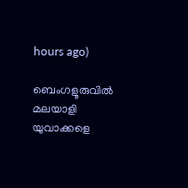hours ago)

ബെംഗളൂരുവില്‍ മലയാളി യുവാക്കളെ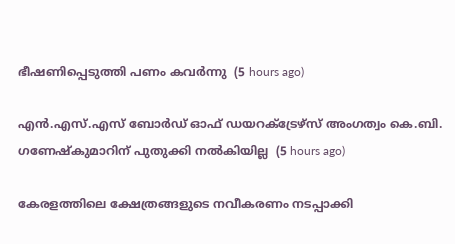ഭീഷണിപ്പെടുത്തി പണം കവര്‍ന്നു  (5 hours ago)

എന്‍.എസ്.എസ് ബോര്‍ഡ് ഓഫ് ഡയറക്ട്രേഴ്‌സ് അംഗത്വം കെ.ബി. ഗണേഷ്‌കുമാറിന് പുതുക്കി നല്‍കിയില്ല  (5 hours ago)

കേരളത്തിലെ ക്ഷേത്രങ്ങളുടെ നവീകരണം നടപ്പാക്കി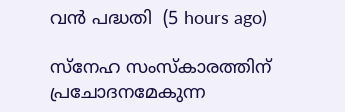വന്‍ പദ്ധതി  (5 hours ago)

സ്‌നേഹ സംസ്‌കാരത്തിന് പ്രചോദനമേകുന്ന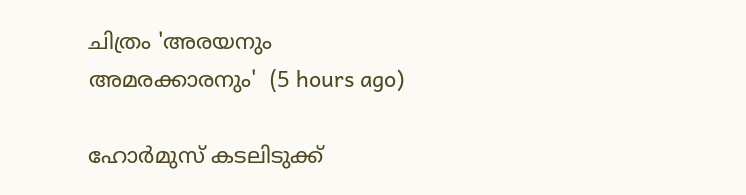ചിത്രം 'അരയനും അമരക്കാരനും'  (5 hours ago)

ഹോര്‍മുസ് കടലിടുക്ക്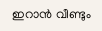ഇറാന്‍ വീണ്ടും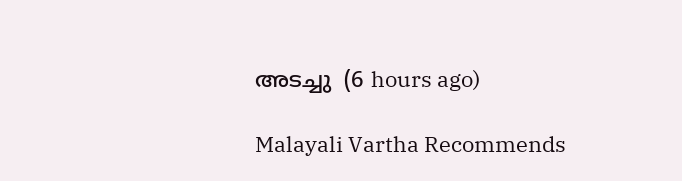അടച്ചു  (6 hours ago)

Malayali Vartha Recommends